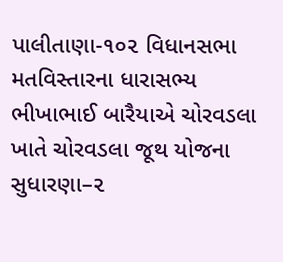પાલીતાણા-૧૦૨ વિધાનસભા મતવિસ્તારના ધારાસભ્ય ભીખાભાઈ બારૈયાએ ચોરવડલા ખાતે ચોરવડલા જૂથ યોજના સુધારણા–૨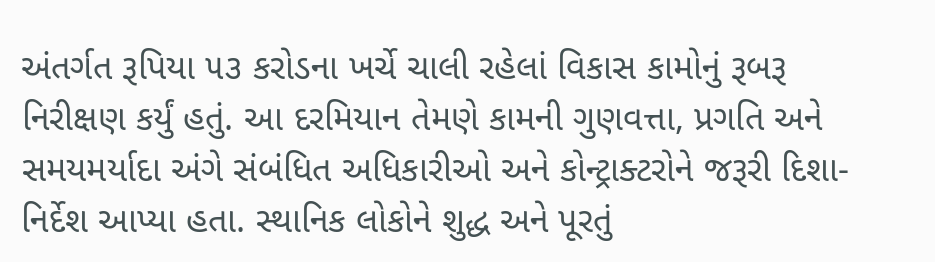અંતર્ગત રૂપિયા ૫૩ કરોડના ખર્ચે ચાલી રહેલાં વિકાસ કામોનું રૂબરૂ નિરીક્ષણ કર્યું હતું. આ દરમિયાન તેમણે કામની ગુણવત્તા, પ્રગતિ અને સમયમર્યાદા અંગે સંબંધિત અધિકારીઓ અને કોન્ટ્રાક્ટરોને જરૂરી દિશા-નિર્દેશ આપ્યા હતા. સ્થાનિક લોકોને શુદ્ધ અને પૂરતું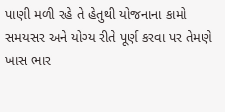પાણી મળી રહે તે હેતુથી યોજનાના કામો સમયસર અને યોગ્ય રીતે પૂર્ણ કરવા પર તેમણે ખાસ ભાર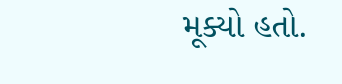મૂક્યો હતો.